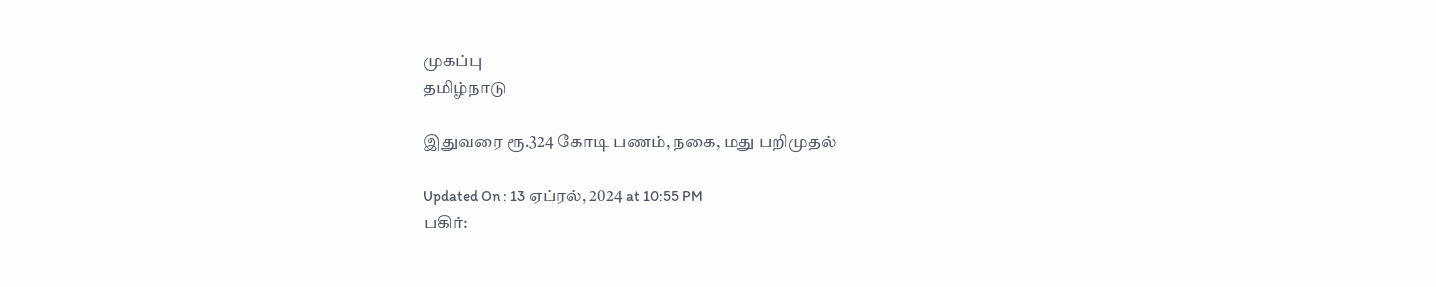முகப்பு
தமிழ்நாடு

இதுவரை ரூ.324 கோடி பணம், நகை, மது பறிமுதல்

Updated On : 13 ஏப்ரல், 2024 at 10:55 PM
பகிர்: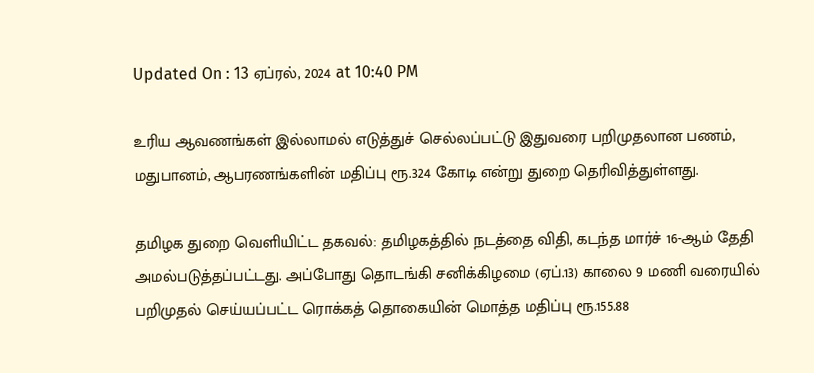Updated On : 13 ஏப்ரல், 2024 at 10:40 PM

உரிய ஆவணங்கள் இல்லாமல் எடுத்துச் செல்லப்பட்டு இதுவரை பறிமுதலான பணம், மதுபானம், ஆபரணங்களின் மதிப்பு ரூ.324 கோடி என்று துறை தெரிவித்துள்ளது.

தமிழக துறை வெளியிட்ட தகவல்: தமிழகத்தில் நடத்தை விதி, கடந்த மார்ச் 16-ஆம் தேதி அமல்படுத்தப்பட்டது. அப்போது தொடங்கி சனிக்கிழமை (ஏப்.13) காலை 9 மணி வரையில் பறிமுதல் செய்யப்பட்ட ரொக்கத் தொகையின் மொத்த மதிப்பு ரூ.155.88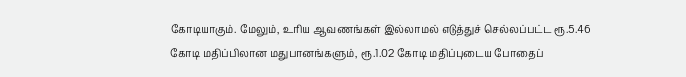கோடியாகும். மேலும், உரிய ஆவணங்கள் இல்லாமல் எடுத்துச் செல்லப்பட்ட ரூ.5.46 கோடி மதிப்பிலான மதுபானங்களும், ரூ.1.02 கோடி மதிப்புடைய போதைப்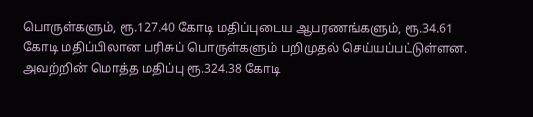பொருள்களும், ரூ.127.40 கோடி மதிப்புடைய ஆபரணங்களும், ரூ.34.61 கோடி மதிப்பிலான பரிசுப் பொருள்களும் பறிமுதல் செய்யப்பட்டுள்ளன. அவற்றின் மொத்த மதிப்பு ரூ.324.38 கோடி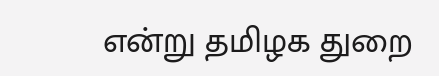என்று தமிழக துறை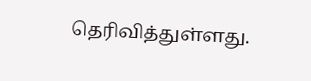தெரிவித்துள்ளது.